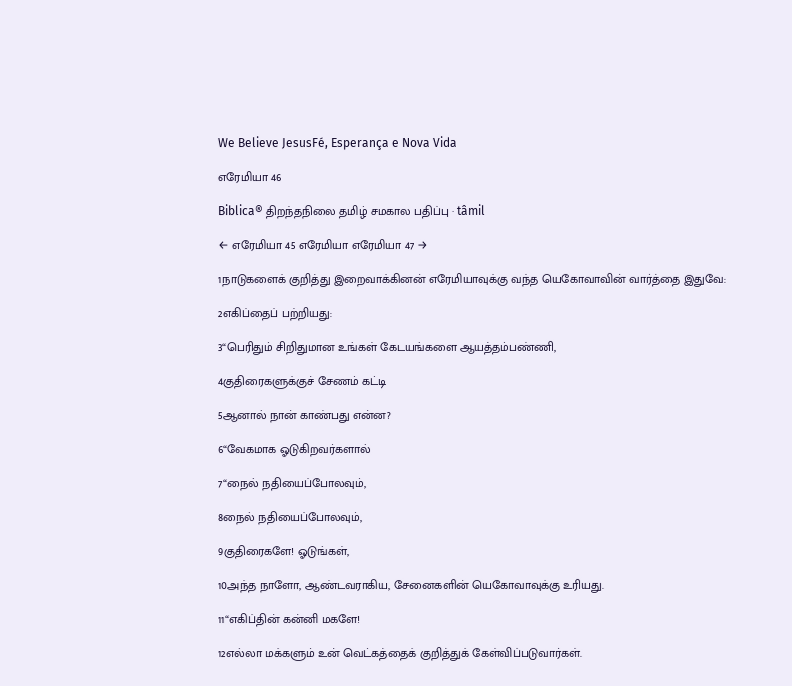We Believe JesusFé, Esperança e Nova Vida

எரேமியா 46

Biblica® திறந்தநிலை தமிழ் சமகால பதிப்பு · tâmil

← எரேமியா 45 எரேமியா எரேமியா 47 →

1நாடுகளைக் குறித்து இறைவாக்கினன் எரேமியாவுக்கு வந்த யெகோவாவின் வார்த்தை இதுவே:

2எகிப்தைப் பற்றியது:

3“பெரிதும் சிறிதுமான உங்கள் கேடயங்களை ஆயத்தம்பண்ணி,

4குதிரைகளுக்குச் சேணம் கட்டி

5ஆனால் நான் காண்பது என்ன?

6“வேகமாக ஓடுகிறவர்களால்

7“நைல் நதியைப்போலவும்,

8நைல் நதியைப்போலவும்,

9குதிரைகளே! ஓடுங்கள்,

10அந்த நாளோ, ஆண்டவராகிய, சேனைகளின் யெகோவாவுக்கு உரியது.

11“எகிப்தின் கன்னி மகளே!

12எல்லா மக்களும் உன் வெட்கத்தைக் குறித்துக் கேள்விப்படுவார்கள்.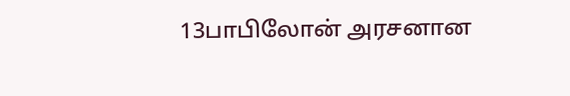13பாபிலோன் அரசனான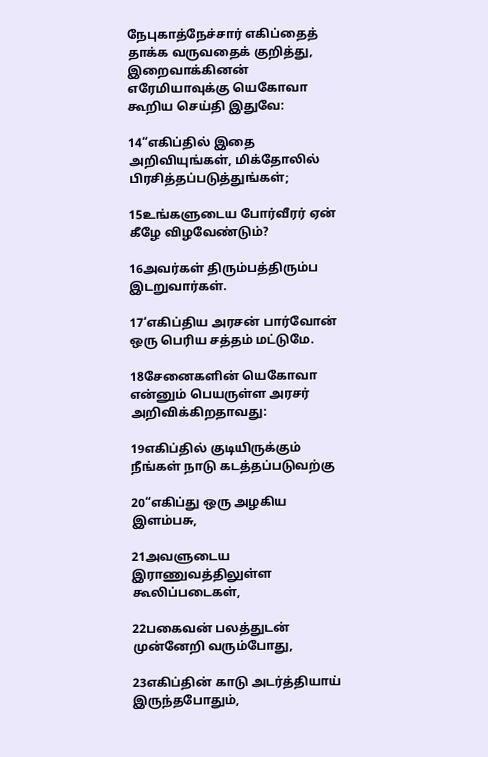நேபுகாத்நேச்சார் எகிப்தைத் தாக்க வருவதைக் குறித்து, இறைவாக்கினன் எரேமியாவுக்கு யெகோவா கூறிய செய்தி இதுவே:

14“எகிப்தில் இதை அறிவியுங்கள், மிக்தோலில் பிரசித்தப்படுத்துங்கள்;

15உங்களுடைய போர்வீரர் ஏன் கீழே விழவேண்டும்?

16அவர்கள் திரும்பத்திரும்ப இடறுவார்கள்.

17‘எகிப்திய அரசன் பார்வோன் ஒரு பெரிய சத்தம் மட்டுமே.

18சேனைகளின் யெகோவா என்னும் பெயருள்ள அரசர் அறிவிக்கிறதாவது:

19எகிப்தில் குடியிருக்கும் நீங்கள் நாடு கடத்தப்படுவற்கு

20“எகிப்து ஒரு அழகிய இளம்பசு,

21அவளுடைய இராணுவத்திலுள்ள கூலிப்படைகள்,

22பகைவன் பலத்துடன் முன்னேறி வரும்போது,

23எகிப்தின் காடு அடர்த்தியாய் இருந்தபோதும்,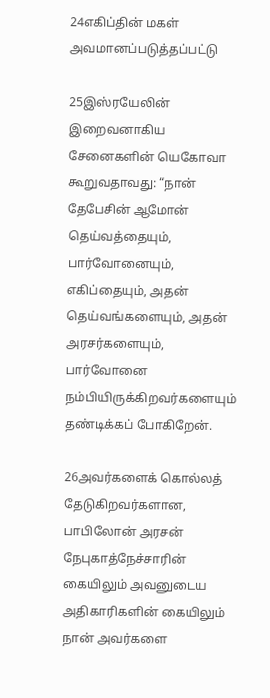24எகிப்தின் மகள் அவமானப்படுத்தப்பட்டு

25இஸ்ரயேலின் இறைவனாகிய சேனைகளின் யெகோவா கூறுவதாவது: “நான் தேபேசின் ஆமோன் தெய்வத்தையும், பார்வோனையும், எகிப்தையும், அதன் தெய்வங்களையும், அதன் அரசர்களையும், பார்வோனை நம்பியிருக்கிறவர்களையும் தண்டிக்கப் போகிறேன்.

26அவர்களைக் கொல்லத் தேடுகிறவர்களான, பாபிலோன் அரசன் நேபுகாத்நேச்சாரின் கையிலும் அவனுடைய அதிகாரிகளின் கையிலும் நான் அவர்களை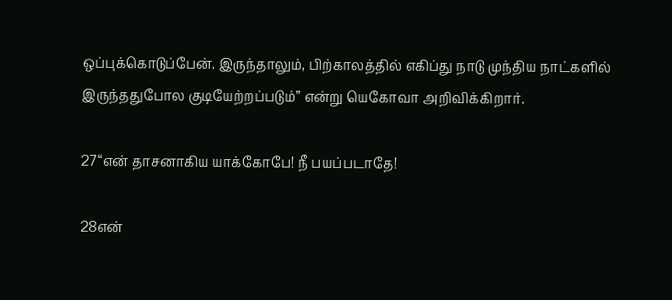ஒப்புக்கொடுப்பேன். இருந்தாலும், பிற்காலத்தில் எகிப்து நாடு முந்திய நாட்களில் இருந்ததுபோல குடியேற்றப்படும்” என்று யெகோவா அறிவிக்கிறார்.

27“என் தாசனாகிய யாக்கோபே! நீ பயப்படாதே!

28என்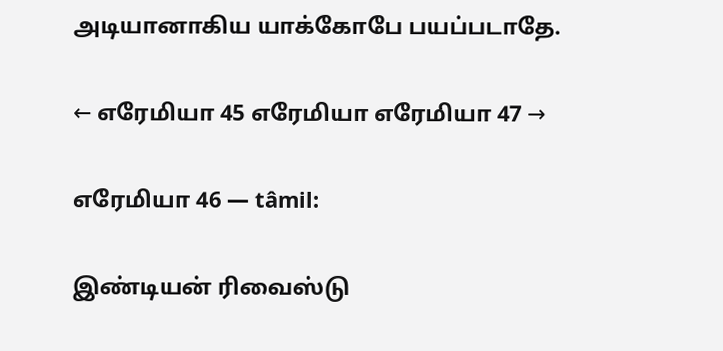அடியானாகிய யாக்கோபே பயப்படாதே.

← எரேமியா 45 எரேமியா எரேமியா 47 →

எரேமியா 46 — tâmil:

இண்டியன் ரிவைஸ்டு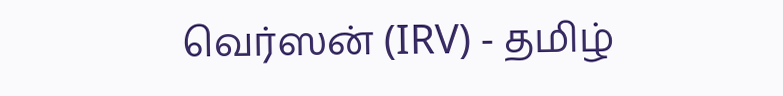வெர்ஸன் (IRV) - தமிழ்